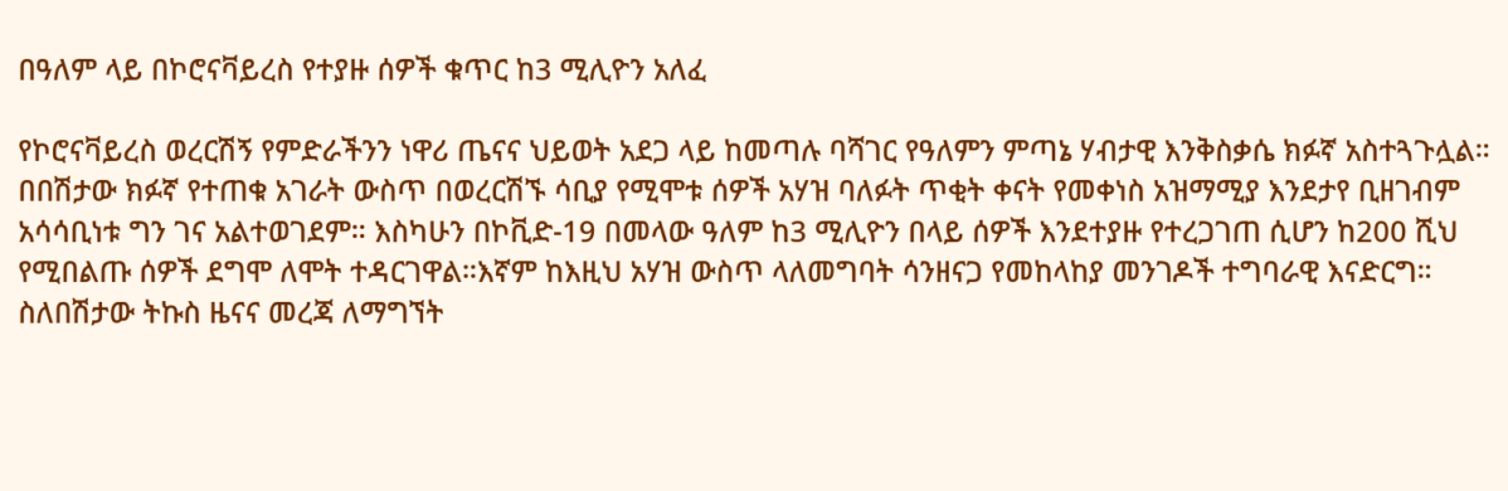በዓለም ላይ በኮሮናቫይረስ የተያዙ ሰዎች ቁጥር ከ3 ሚሊዮን አለፈ

የኮሮናቫይረስ ወረርሽኝ የምድራችንን ነዋሪ ጤናና ህይወት አደጋ ላይ ከመጣሉ ባሻገር የዓለምን ምጣኔ ሃብታዊ እንቅስቃሴ ክፉኛ አስተጓጉሏል። በበሽታው ክፉኛ የተጠቁ አገራት ውስጥ በወረርሽኙ ሳቢያ የሚሞቱ ሰዎች አሃዝ ባለፉት ጥቂት ቀናት የመቀነስ አዝማሚያ እንደታየ ቢዘገብም አሳሳቢነቱ ግን ገና አልተወገደም። እስካሁን በኮቪድ-19 በመላው ዓለም ከ3 ሚሊዮን በላይ ሰዎች እንደተያዙ የተረጋገጠ ሲሆን ከ200 ሺህ የሚበልጡ ሰዎች ደግሞ ለሞት ተዳርገዋል።እኛም ከእዚህ አሃዝ ውስጥ ላለመግባት ሳንዘናጋ የመከላከያ መንገዶች ተግባራዊ እናድርግ። ስለበሽታው ትኩስ ዜናና መረጃ ለማግኘት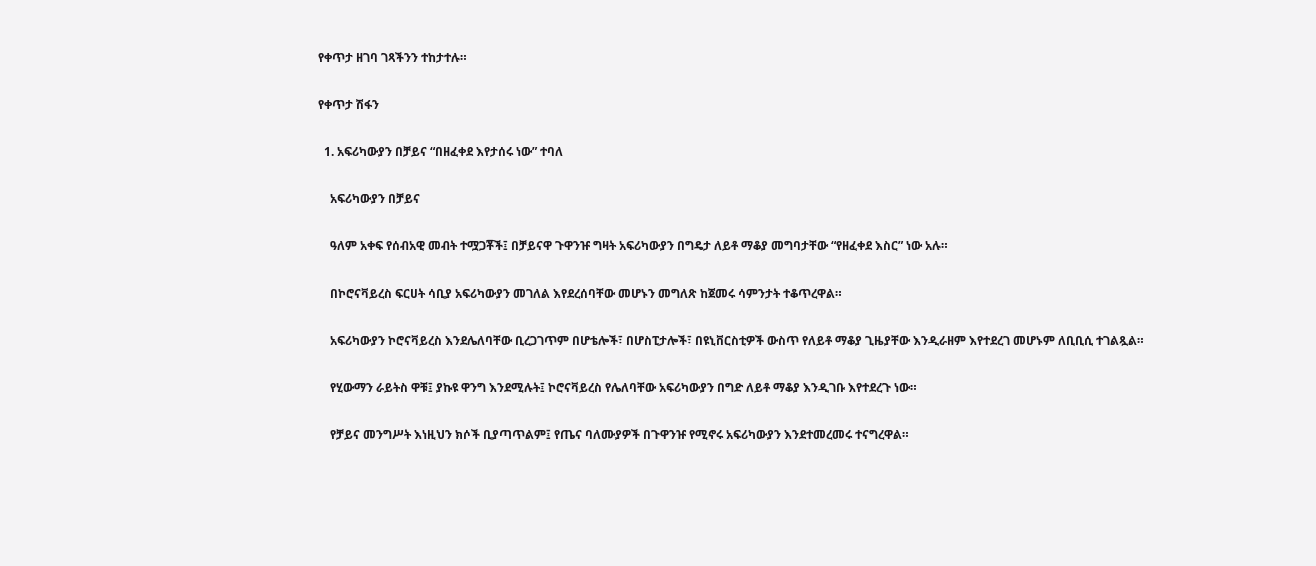የቀጥታ ዘገባ ገጻችንን ተከታተሉ።

የቀጥታ ሽፋን

  1. አፍሪካውያን በቻይና “በዘፈቀደ እየታሰሩ ነው” ተባለ

    አፍሪካውያን በቻይና

    ዓለም አቀፍ የሰብአዊ መብት ተሟጋቾች፤ በቻይናዋ ጉዋንዡ ግዛት አፍሪካውያን በግዴታ ለይቶ ማቆያ መግባታቸው “የዘፈቀደ እስር” ነው አሉ።

    በኮሮናቫይረስ ፍርሀት ሳቢያ አፍሪካውያን መገለል እየደረሰባቸው መሆኑን መግለጽ ከጀመሩ ሳምንታት ተቆጥረዋል።

    አፍሪካውያን ኮሮናቫይረስ እንደሌለባቸው ቢረጋገጥም በሆቴሎች፣ በሆስፒታሎች፣ በዩኒቨርስቲዎች ውስጥ የለይቶ ማቆያ ጊዜያቸው እንዲራዘም እየተደረገ መሆኑም ለቢቢሲ ተገልጿል።

    የሂውማን ራይትስ ዋቹ፤ ያኩዩ ዋንግ እንደሚሉት፤ ኮሮናቫይረስ የሌለባቸው አፍሪካውያን በግድ ለይቶ ማቆያ እንዲገቡ እየተደረጉ ነው።

    የቻይና መንግሥት እነዚህን ክሶች ቢያጣጥልም፤ የጤና ባለሙያዎች በጉዋንዡ የሚኖሩ አፍሪካውያን እንደተመረመሩ ተናግረዋል።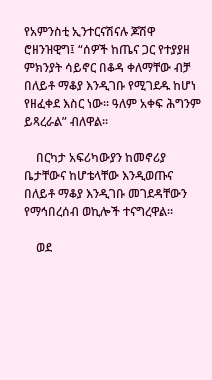የአምንስቲ ኢንተርናሽናሉ ጆሽዋ ሮዘንዝዊግ፤ “ሰዎች ከጤና ጋር የተያያዘ ምክንያት ሳይኖር በቆዳ ቀለማቸው ብቻ በለይቶ ማቆያ እንዲገቡ የሚገደዱ ከሆነ የዘፈቀደ እስር ነው። ዓለም አቀፍ ሕግንም ይጻረራል” ብለዋል።

    በርካታ አፍሪካውያን ከመኖሪያ ቤታቸውና ከሆቴላቸው እንዲወጡና በለይቶ ማቆያ እንዲገቡ መገደዳቸውን የማኅበረሰብ ወኪሎች ተናግረዋል።

    ወደ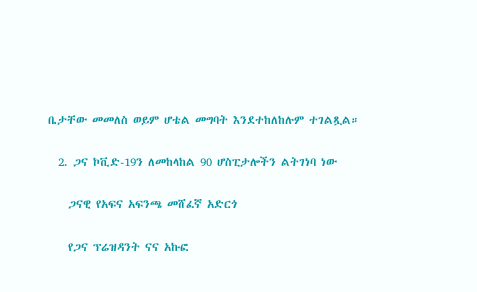ቤታቸው መመለስ ወይም ሆቴል መግባት እንደተከለከሉም ተገልጿል።

  2. ጋና ኮቪድ-19ን ለመከላከል 90 ሆስፒታሎችን ልትገነባ ነው

    ጋናዊ የአፍና አፍንጫ መሸፈኛ አድርጎ

    የጋና ፕሬዝዳንት ናና አኩፎ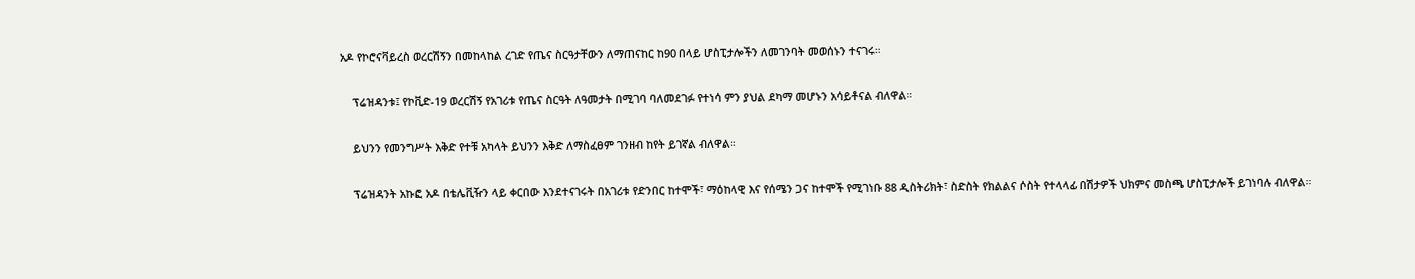አዶ የኮሮናቫይረስ ወረርሽኝን በመከላከል ረገድ የጤና ስርዓታቸውን ለማጠናከር ከ90 በላይ ሆስፒታሎችን ለመገንባት መወሰኑን ተናገሩ።

    ፕሬዝዳንቱ፤ የኮቪድ-19 ወረርሽኝ የአገሪቱ የጤና ስርዓት ለዓመታት በሚገባ ባለመደገፉ የተነሳ ምን ያህል ደካማ መሆኑን አሳይቶናል ብለዋል።

    ይህንን የመንግሥት እቅድ የተቹ አካላት ይህንን እቅድ ለማስፈፀም ገንዘብ ከየት ይገኛል ብለዋል።

    ፕሬዝዳንት አኩፎ አዶ በቴሌቪዥን ላይ ቀርበው እንደተናገሩት በአገሪቱ የድንበር ከተሞች፣ ማዕከላዊ እና የሰሜን ጋና ከተሞች የሚገነቡ 88 ዲስትሪክት፣ ስድስት የክልልና ሶስት የተላላፊ በሽታዎች ህክምና መስጫ ሆስፒታሎች ይገነባሉ ብለዋል።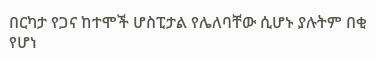በርካታ የጋና ከተሞች ሆስፒታል የሌለባቸው ሲሆኑ ያሉትም በቂ የሆነ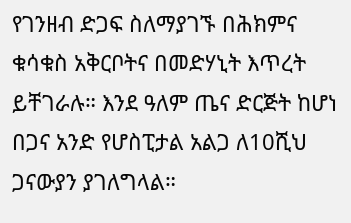የገንዘብ ድጋፍ ስለማያገኙ በሕክምና ቁሳቁስ አቅርቦትና በመድሃኒት እጥረት ይቸገራሉ። እንደ ዓለም ጤና ድርጅት ከሆነ በጋና አንድ የሆስፒታል አልጋ ለ10ሺህ ጋናውያን ያገለግላል።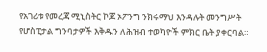የአገሪቱ የመረጃ ሚኒስትር ኮጆ ኦፖንግ ንክሩማህ እንዳሉት መንግሥት የሆስፒታል ግንባታዎች እቅዱን ለሕዝብ ተወካዮች ምክር ቤት ያቀርባል።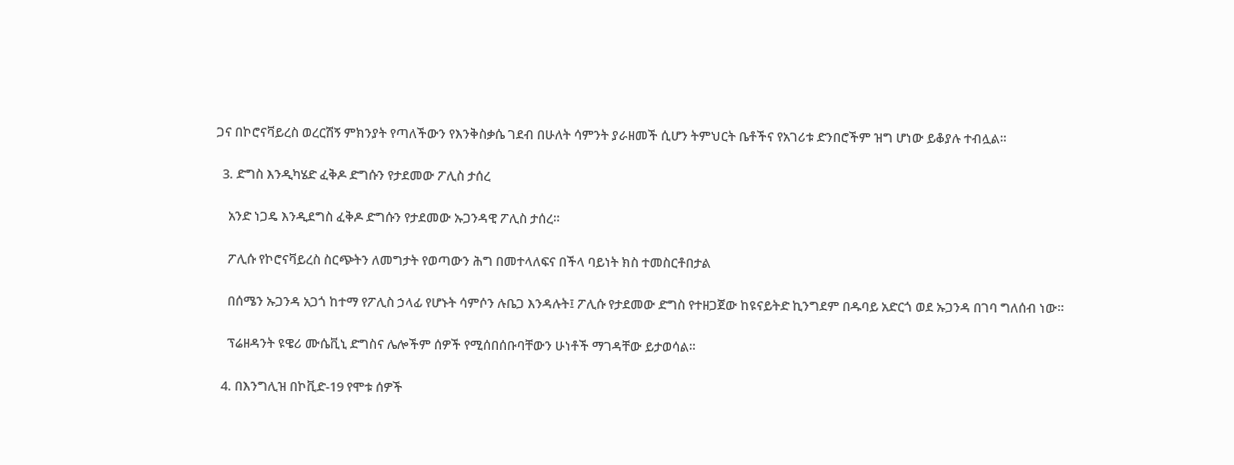ጋና በኮሮናቫይረስ ወረርሽኝ ምክንያት የጣለችውን የእንቅስቃሴ ገደብ በሁለት ሳምንት ያራዘመች ሲሆን ትምህርት ቤቶችና የአገሪቱ ድንበሮችም ዝግ ሆነው ይቆያሉ ተብሏል።

  3. ድግስ እንዲካሄድ ፈቅዶ ድግሱን የታደመው ፖሊስ ታሰረ

    አንድ ነጋዴ እንዲደግስ ፈቅዶ ድግሱን የታደመው ኡጋንዳዊ ፖሊስ ታሰረ።

    ፖሊሱ የኮሮናቫይረስ ስርጭትን ለመግታት የወጣውን ሕግ በመተላለፍና በችላ ባይነት ክስ ተመስርቶበታል

    በሰሜን ኡጋንዳ አጋጎ ከተማ የፖሊስ ኃላፊ የሆኑት ሳምሶን ሉቤጋ እንዳሉት፤ ፖሊሱ የታደመው ድግስ የተዘጋጀው ከዩናይትድ ኪንግደም በዱባይ አድርጎ ወደ ኡጋንዳ በገባ ግለሰብ ነው።

    ፕሬዘዳንት ዩዌሪ ሙሴቪኒ ድግስና ሌሎችም ሰዎች የሚሰበሰቡባቸውን ሁነቶች ማገዳቸው ይታወሳል።

  4. በእንግሊዝ በኮቪድ-19 የሞቱ ሰዎች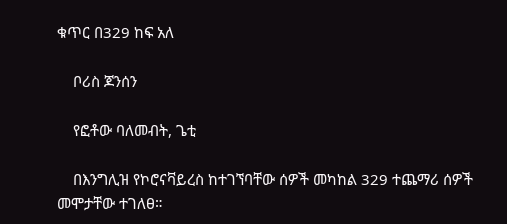ቁጥር በ329 ከፍ አለ

    ቦሪስ ጆንሰን

    የፎቶው ባለመብት, ጌቲ

    በእንግሊዝ የኮሮናቫይረስ ከተገኘባቸው ሰዎች መካከል 329 ተጨማሪ ሰዎች መሞታቸው ተገለፀ።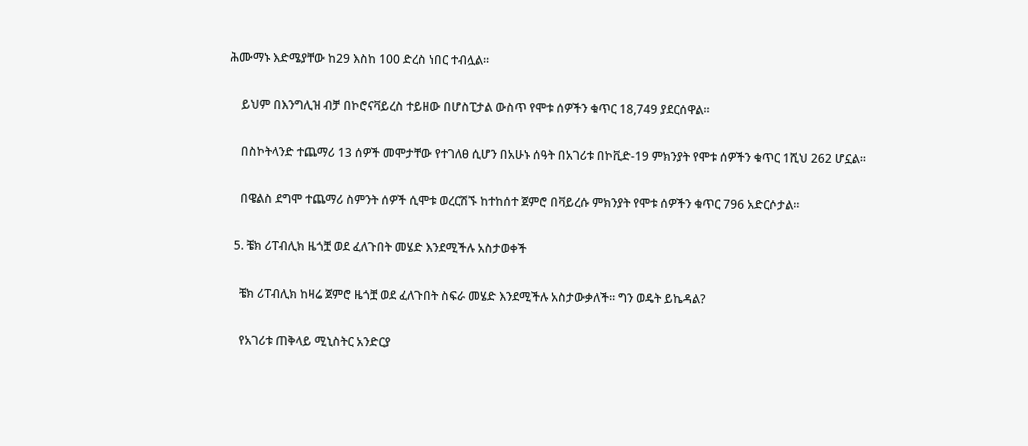ሕሙማኑ እድሜያቸው ከ29 እስከ 100 ድረስ ነበር ተብሏል።

    ይህም በእንግሊዝ ብቻ በኮሮናቫይረስ ተይዘው በሆስፒታል ውስጥ የሞቱ ሰዎችን ቁጥር 18,749 ያደርሰዋል።

    በስኮትላንድ ተጨማሪ 13 ሰዎች መሞታቸው የተገለፀ ሲሆን በአሁኑ ሰዓት በአገሪቱ በኮቪድ-19 ምክንያት የሞቱ ሰዎችን ቁጥር 1ሺህ 262 ሆኗል።

    በዌልስ ደግሞ ተጨማሪ ስምንት ሰዎች ሲሞቱ ወረርሽኙ ከተከሰተ ጀምሮ በቫይረሱ ምክንያት የሞቱ ሰዎችን ቁጥር 796 አድርሶታል።

  5. ቼክ ሪፐብሊክ ዜጎቿ ወደ ፈለጉበት መሄድ እንደሚችሉ አስታወቀች

    ቼክ ሪፐብሊክ ከዛሬ ጀምሮ ዜጎቿ ወደ ፈለጉበት ስፍራ መሄድ እንደሚችሉ አስታውቃለች። ግን ወዴት ይኬዳል?

    የአገሪቱ ጠቅላይ ሚኒስትር አንድርያ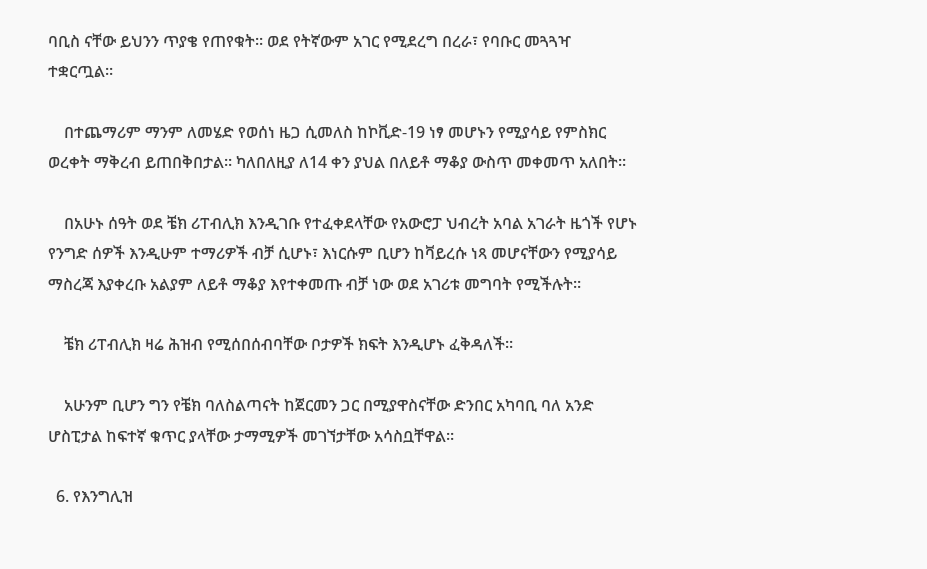ባቢስ ናቸው ይህንን ጥያቄ የጠየቁት። ወደ የትኛውም አገር የሚደረግ በረራ፣ የባቡር መጓጓዣ ተቋርጧል።

    በተጨማሪም ማንም ለመሄድ የወሰነ ዜጋ ሲመለስ ከኮቪድ-19 ነፃ መሆኑን የሚያሳይ የምስክር ወረቀት ማቅረብ ይጠበቅበታል። ካለበለዚያ ለ14 ቀን ያህል በለይቶ ማቆያ ውስጥ መቀመጥ አለበት።

    በአሁኑ ሰዓት ወደ ቼክ ሪፐብሊክ እንዲገቡ የተፈቀደላቸው የአውሮፓ ህብረት አባል አገራት ዜጎች የሆኑ የንግድ ሰዎች እንዲሁም ተማሪዎች ብቻ ሲሆኑ፣ እነርሱም ቢሆን ከቫይረሱ ነጻ መሆናቸውን የሚያሳይ ማስረጃ እያቀረቡ አልያም ለይቶ ማቆያ እየተቀመጡ ብቻ ነው ወደ አገሪቱ መግባት የሚችሉት።

    ቼክ ሪፐብሊክ ዛሬ ሕዝብ የሚሰበሰብባቸው ቦታዎች ክፍት እንዲሆኑ ፈቅዳለች።

    አሁንም ቢሆን ግን የቼክ ባለስልጣናት ከጀርመን ጋር በሚያዋስናቸው ድንበር አካባቢ ባለ አንድ ሆስፒታል ከፍተኛ ቁጥር ያላቸው ታማሚዎች መገኘታቸው አሳስቧቸዋል።

  6. የእንግሊዝ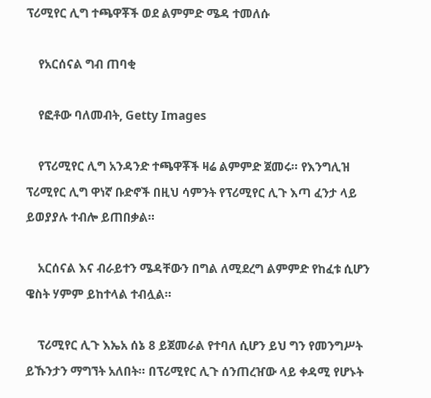ፕሪሚየር ሊግ ተጫዋቾች ወደ ልምምድ ሜዳ ተመለሱ

    የአርሰናል ግብ ጠባቂ

    የፎቶው ባለመብት, Getty Images

    የፕሪሚየር ሊግ አንዳንድ ተጫዋቾች ዛሬ ልምምድ ጀመሩ። የእንግሊዝ ፕሪሚየር ሊግ ዋነኛ ቡድኖች በዚህ ሳምንት የፕሪሚየር ሊጉ እጣ ፈንታ ላይ ይወያያሉ ተብሎ ይጠበቃል።

    አርሰናል እና ብራይተን ሜዳቸውን በግል ለሚደረግ ልምምድ የከፈቱ ሲሆን ዌስት ሃምም ይከተላል ተብሏል።

    ፕሪሚየር ሊጉ እኤአ ሰኔ 8 ይጀመራል የተባለ ሲሆን ይህ ግን የመንግሥት ይኹንታን ማግኘት አለበት። በፕሪሚየር ሊጉ ሰንጠረዠው ላይ ቀዳሚ የሆኑት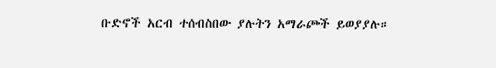ቡድኖች አርብ ተሰብስበው ያሉትን አማራጮች ይወያያሉ።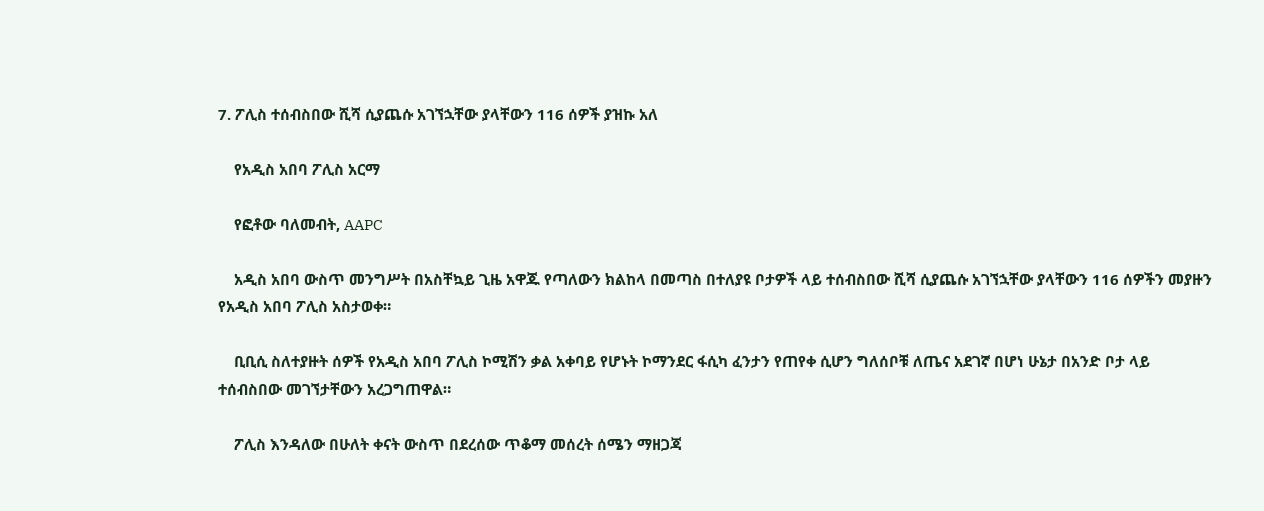7. ፖሊስ ተሰብስበው ሺሻ ሲያጨሱ አገኘኋቸው ያላቸውን 116 ሰዎች ያዝኩ አለ

    የአዲስ አበባ ፖሊስ አርማ

    የፎቶው ባለመብት, AAPC

    አዲስ አበባ ውስጥ መንግሥት በአስቸኳይ ጊዜ አዋጁ የጣለውን ክልከላ በመጣስ በተለያዩ ቦታዎች ላይ ተሰብስበው ሺሻ ሲያጨሱ አገኘኋቸው ያላቸውን 116 ሰዎችን መያዙን የአዲስ አበባ ፖሊስ አስታወቀ።

    ቢቢሲ ስለተያዙት ሰዎች የአዲስ አበባ ፖሊስ ኮሚሽን ቃል አቀባይ የሆኑት ኮማንደር ፋሲካ ፈንታን የጠየቀ ሲሆን ግለሰቦቹ ለጤና አደገኛ በሆነ ሁኔታ በአንድ ቦታ ላይ ተሰብስበው መገኘታቸውን አረጋግጠዋል።

    ፖሊስ እንዳለው በሁለት ቀናት ውስጥ በደረሰው ጥቆማ መሰረት ሰሜን ማዘጋጃ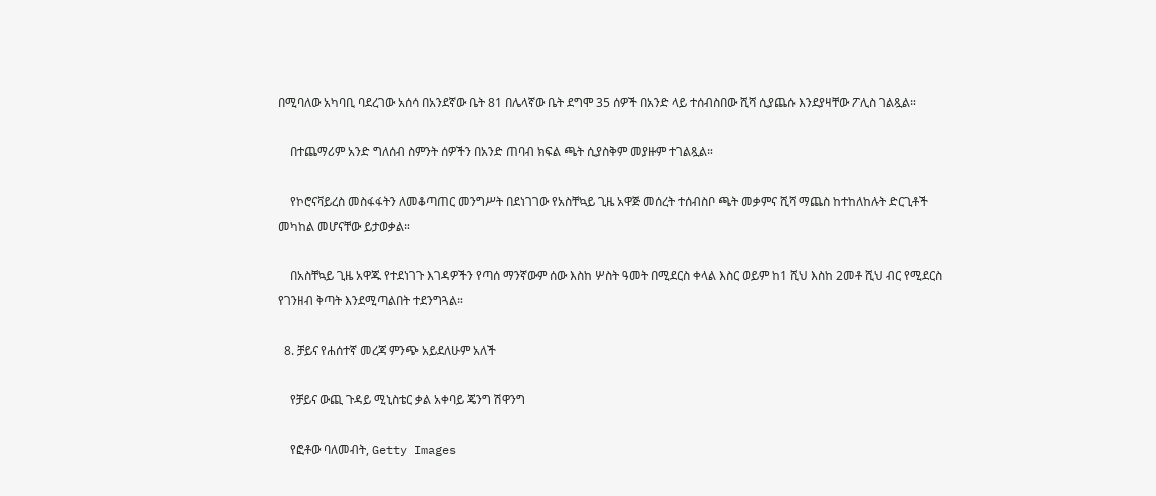በሚባለው አካባቢ ባደረገው አሰሳ በአንደኛው ቤት 81 በሌላኛው ቤት ደግሞ 35 ሰዎች በአንድ ላይ ተሰብስበው ሺሻ ሲያጨሱ እንደያዛቸው ፖሊስ ገልጿል።

    በተጨማሪም አንድ ግለሰብ ስምንት ሰዎችን በአንድ ጠባብ ክፍል ጫት ሲያስቅም መያዙም ተገልጿል።

    የኮሮናቫይረስ መስፋፋትን ለመቆጣጠር መንግሥት በደነገገው የአስቸኳይ ጊዜ አዋጅ መሰረት ተሰብስቦ ጫት መቃምና ሺሻ ማጨስ ከተከለከሉት ድርጊቶች መካከል መሆናቸው ይታወቃል።

    በአስቸኳይ ጊዜ አዋጁ የተደነገጉ እገዳዎችን የጣሰ ማንኛውም ሰው እስከ ሦስት ዓመት በሚደርስ ቀላል እስር ወይም ከ1 ሺህ እስከ 2መቶ ሺህ ብር የሚደርስ የገንዘብ ቅጣት እንደሚጣልበት ተደንግጓል።

  8. ቻይና የሐሰተኛ መረጃ ምንጭ አይደለሁም አለች

    የቻይና ውጪ ጉዳይ ሚኒስቴር ቃል አቀባይ ጄንግ ሽዋንግ

    የፎቶው ባለመብት, Getty Images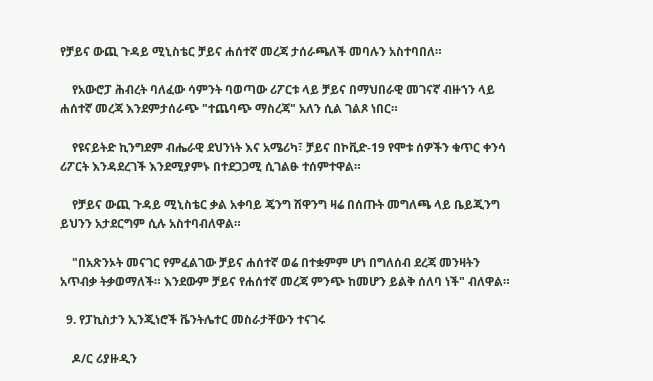የቻይና ውጪ ጉዳይ ሚኒስቴር ቻይና ሐሰተኛ መረጃ ታሰራጫለች መባሉን አስተባበለ።

    የአውሮፓ ሕብረት ባለፈው ሳምንት ባወጣው ሪፖርቱ ላይ ቻይና በማህበራዊ መገናኛ ብዙኀን ላይ ሐሰተኛ መረጃ እንደምታሰራጭ "ተጨባጭ ማስረጃ" አለን ሲል ገልጾ ነበር።

    የዩናይትድ ኪንግደም ብሔራዊ ደህንነት እና አሜሪካ፣ ቻይና በኮቪድ-19 የሞቱ ሰዎችን ቁጥር ቀንሳ ሪፖርት እንዳደረገች እንደሚያምኑ በተደጋጋሚ ሲገልፁ ተሰምተዋል።

    የቻይና ውጪ ጉዳይ ሚኒስቴር ቃል አቀባይ ጄንግ ሽዋንግ ዛሬ በሰጡት መግለጫ ላይ ቤይጂንግ ይህንን አታደርግም ሲሉ አስተባብለዋል።

    "በአጽንኦት መናገር የምፈልገው ቻይና ሐሰተኛ ወሬ በተቋምም ሆነ በግለሰብ ደረጃ መንዛትን አጥብቃ ትቃወማለች። እንደውም ቻይና የሐሰተኛ መረጃ ምንጭ ከመሆን ይልቅ ሰለባ ነች" ብለዋል።

  9. የፓኪስታን ኢንጂነሮች ቬንትሌተር መስራታቸውን ተናገሩ

    ዶ/ር ሪያዙዲን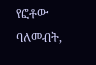የፎቶው ባለመብት,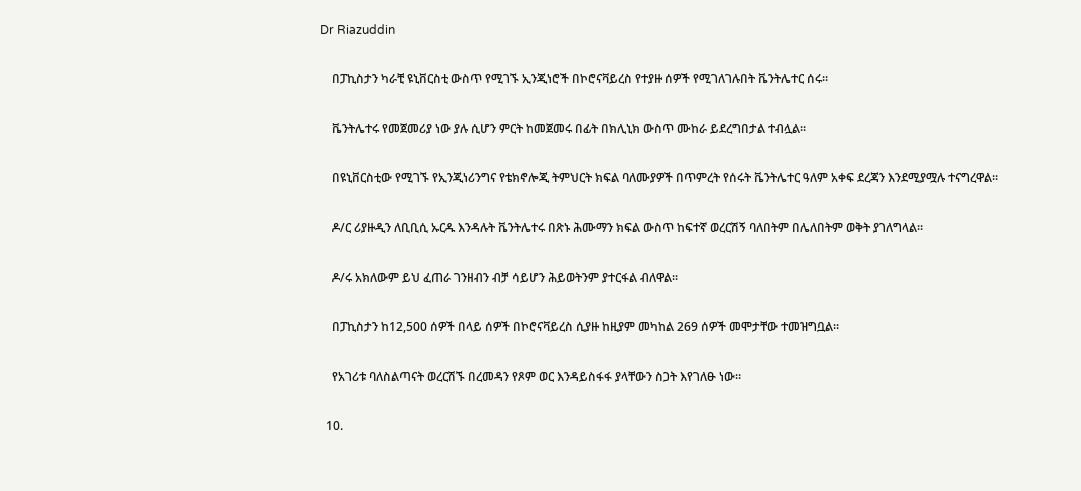Dr Riazuddin

    በፓኪስታን ካራቺ ዩኒቨርስቲ ውስጥ የሚገኙ ኢንጂነሮች በኮሮናቫይረስ የተያዙ ሰዎች የሚገለገሉበት ቬንትሌተር ሰሩ።

    ቬንትሌተሩ የመጀመሪያ ነው ያሉ ሲሆን ምርት ከመጀመሩ በፊት በክሊኒክ ውስጥ ሙከራ ይደረግበታል ተብሏል።

    በዩኒቨርስቲው የሚገኙ የኢንጂነሪንግና የቴክኖሎጂ ትምህርት ክፍል ባለሙያዎች በጥምረት የሰሩት ቬንትሌተር ዓለም አቀፍ ደረጃን እንደሚያሟሉ ተናግረዋል።

    ዶ/ር ሪያዙዲን ለቢቢሲ ኡርዱ እንዳሉት ቬንትሌተሩ በጽኑ ሕሙማን ክፍል ውስጥ ከፍተኛ ወረርሽኝ ባለበትም በሌለበትም ወቅት ያገለግላል።

    ዶ/ሩ አክለውም ይህ ፈጠራ ገንዘብን ብቻ ሳይሆን ሕይወትንም ያተርፋል ብለዋል።

    በፓኪስታን ከ12,500 ሰዎች በላይ ሰዎች በኮሮናቫይረስ ሲያዙ ከዚያም መካከል 269 ሰዎች መሞታቸው ተመዝግቧል።

    የአገሪቱ ባለስልጣናት ወረርሽኙ በረመዳን የጾም ወር እንዳይስፋፋ ያላቸውን ስጋት እየገለፁ ነው።

  10.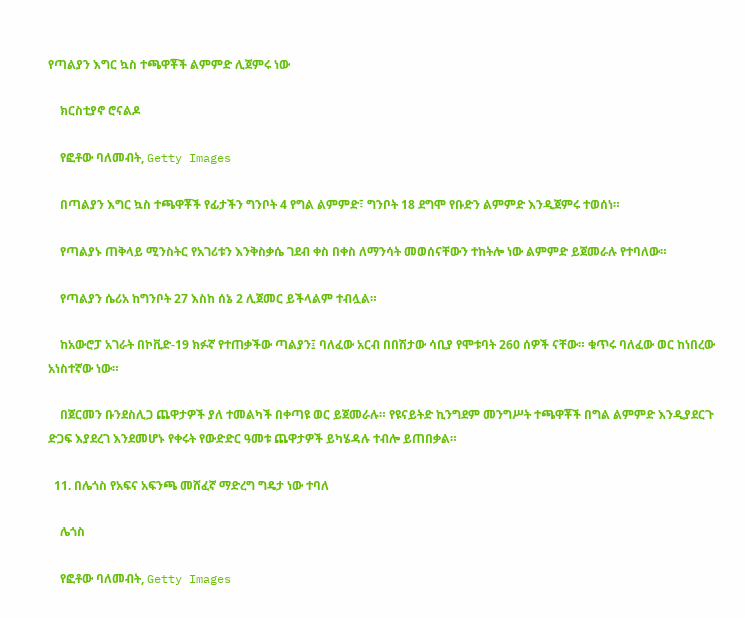የጣልያን እግር ኳስ ተጫዋቾች ልምምድ ሊጀምሩ ነው

    ክርስቲያኖ ሮናልዶ

    የፎቶው ባለመብት, Getty Images

    በጣልያን እግር ኳስ ተጫዋቾች የፊታችን ግንቦት 4 የግል ልምምድ፣ ግንቦት 18 ደግሞ የቡድን ልምምድ እንዲጀምሩ ተወሰነ።

    የጣልያኑ ጠቅላይ ሚንስትር የአገሪቱን እንቅስቃሴ ገደብ ቀስ በቀስ ለማንሳት መወሰናቸውን ተከትሎ ነው ልምምድ ይጀመራሉ የተባለው።

    የጣልያን ሴሪአ ከግንቦት 27 እስከ ሰኔ 2 ሊጀመር ይችላልም ተብሏል።

    ከአውሮፓ አገራት በኮቪድ-19 ክፉኛ የተጠቃችው ጣልያን፤ ባለፈው አርብ በበሽታው ሳቢያ የሞቱባት 260 ሰዎች ናቸው። ቁጥሩ ባለፈው ወር ከነበረው አነስተኛው ነው።

    በጀርመን ቡንደስሊጋ ጨዋታዎች ያለ ተመልካች በቀጣዩ ወር ይጀመራሉ። የዩናይትድ ኪንግደም መንግሥት ተጫዋቾች በግል ልምምድ እንዲያደርጉ ድጋፍ እያደረገ እንደመሆኑ የቀሩት የውድድር ዓመቱ ጨዋታዎች ይካሄዳሉ ተብሎ ይጠበቃል።

  11. በሌጎስ የአፍና አፍንጫ መሸፈኛ ማድረግ ግዴታ ነው ተባለ

    ሌጎስ

    የፎቶው ባለመብት, Getty Images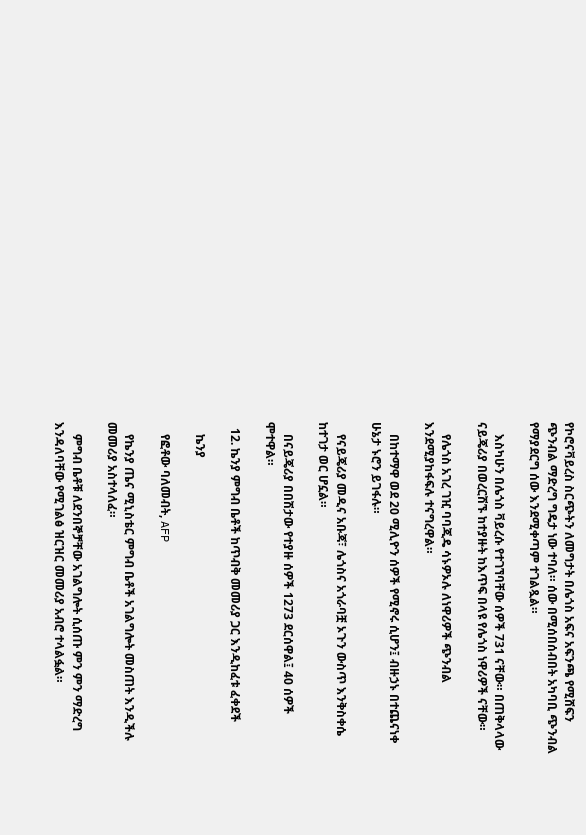የኮሮናቫይረስ ስርጭትን ለመግታት በሌጎስ አፍና አፍንጫ የሚሸፍን ጭንብል ማድረግ ግዴታ ነው ተባለ። ሰው በሚሰበሰብበት አካባቢ ጭንብል የማያደርግ ሰው እንደሚቀጣም ተገልጿል።

    እስካሁን በሌጎስ ቫይረሱ የተገኘባቸው ሰዎች 731 ናቸው። በጠቅላላው ናይጄሪያ በወረርሽኙ ከተያዙት ከእጥፍ በላዩ የሌጎስ ነዋሪዎች ናቸው።

    የሌጎስ አገረ ገዢ ባባጂዴ ሳኑዎኦሉ ለነዋሪዎች ጭንብል እንደሚያከፋፍሉ ተናግረዋል።

    በከተማዋ ወደ 20 ሚሊዮን ሰዎች የሚኖሩ ሲሆን፤ ብዙኃኑ በተጨናነቀ ሁኔታ ኑሮን ይገፋሉ።

    የናይጄሪያ መዲና አቡጃ፣ ሌጎስና አጎራባቿ ኦጉን ውስጥ እንቅስቀሴ ከተገታ ወር ሆኗል።

    በናይጄሪያ በበሽታው የተያዙ ሰዎች 1273 ደርሰዋል፤ 40 ሰዎች ሞተዋል።

  12. ኬንያ ምግብ ቤቶች ከጥብቅ መመሪያ ጋር እንዲከፈቱ ፈቀደች

    ኬንያ

    የፎቶው ባለመብት, AFP

    የኬንያ ጤና ሚኒስቴር ምግብ ቤቶች አገልግሎት መስጠት እንዲችሉ መመሪያ አስተላለፈ።

    ምግብ ቤቶቹ ለደንበኞቻቸው አገልግሎት ሲሰጡ ምን ምን ማድረግ እንዳለባቸው የሚገልፅ ዝርዝር መመሪያ አብሮ ተላልፏል።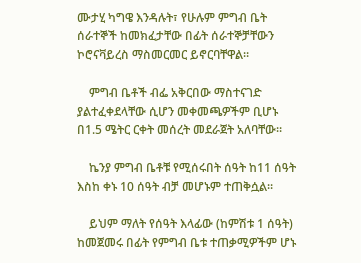ሙታሂ ካግዌ እንዳሉት፣ የሁሉም ምግብ ቤት ሰራተኞች ከመክፈታቸው በፊት ሰራተኞቻቸውን ኮሮናቫይረስ ማስመርመር ይኖርባቸዋል።

    ምግብ ቤቶች ብፌ አቅርበው ማስተናገድ ያልተፈቀደላቸው ሲሆን መቀመጫዎችም ቢሆኑ በ1.5 ሜትር ርቀት መሰረት መደራጀት አለባቸው።

    ኬንያ ምግብ ቤቶቹ የሚሰሩበት ሰዓት ከ11 ሰዓት እስከ ቀኑ 10 ሰዓት ብቻ መሆኑም ተጠቅሷል።

    ይህም ማለት የሰዓት እላፊው (ከምሽቱ 1 ሰዓት) ከመጀመሩ በፊት የምግብ ቤቱ ተጠቃሚዎችም ሆኑ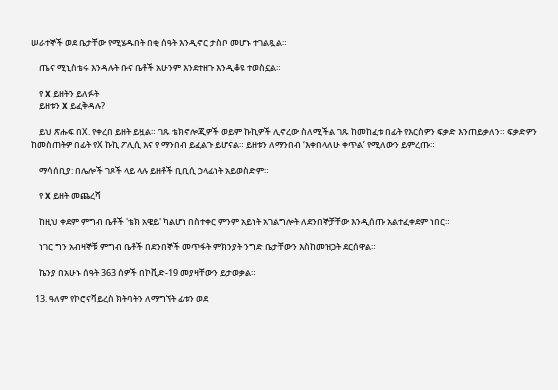ሠራተኞች ወደ ቤታቸው የሚሄዱበት በቂ ሰዓት እንዲኖር ታስቦ መሆኑ ተገልጿል።

    ጤና ሚኒስቴሩ እንዳሉት ቡና ቤቶች አሁንም እንደተዘጉ እንዲቆዩ ተወስኗል።

    የ X ይዘትን ይለፉት
    ይዘቱን X ይፈቅዳሉ?

    ይህ ጽሑፍ በX. የቀረበ ይዘት ይዟል። ገጹ ቴክኖሎጂዎች ወይም ኩኪዎች ሊኖረው ስለሚችል ገጹ ከመከፈቱ በፊት የእርስዎን ፍቃድ እንጠይቃለን። ፍቃድዎን ከመስጠትዎ በፊት የX ኩኪ ፖሊሲ እና የ ማንበብ ይፈልጉ ይሆናል። ይዘቱን ለማንበብ ‘እቀበላለሁ ቀጥል’ የሚለውን ይምረጡ።

    ማሳሰቢያ: በሌሎች ገጾች ላይ ላሉ ይዘቶች ቢቢሲ ኃላፊነት አይወስድም።

    የ X ይዘት መጨረሻ

    ከዚህ ቀደም ምግብ ቤቶች 'ቴክ አዌይ' ካልሆነ በስተቀር ምንም አይነት አገልግሎት ለደንበኞቻቸው እንዲሰጡ አልተፈቀደም ነበር።

    ነገር ግን አብዛኞቹ ምግብ ቤቶች በደንበኞች መጥፋት ምክንያት ንግድ ቤታቸውን እስከመዝጋት ደርሰዋል።

    ኬንያ በአሁኑ ሰዓት 363 ሰዎች በኮቪድ-19 መያዛቸውን ይታወቃል።

  13. ዓለም የኮሮናቫይረስ ክትባትን ለማግኘት ፊቱን ወደ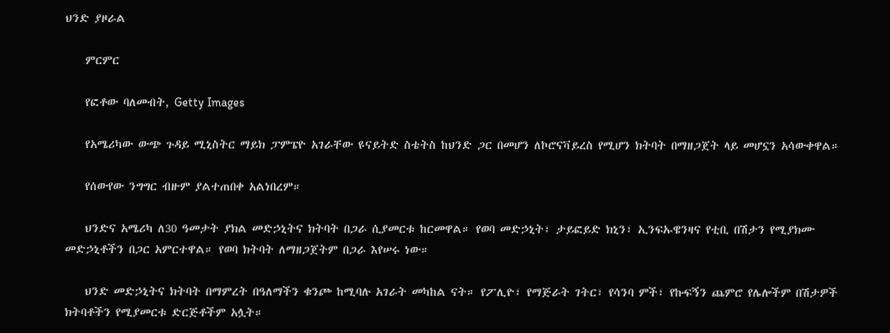ህንድ ያዞራል

    ምርምር

    የፎቶው ባለመብት, Getty Images

    የአሜሪካው ውጭ ጉዳይ ሚኒስትር ማይክ ፓምፔዮ አገራቸው ዩናይትድ ስቴትስ ከህንድ ጋር በመሆን ለኮሮናቫይረስ የሚሆን ክትባት በማዘጋጀት ላይ መሆኗን አሳውቀዋል።

    የሰውየው ንግግር ብዙም ያልተጠበቀ አልነበረም።

    ህንድና አሜሪካ ለ30 ዓመታት ያክል መድኃኒትና ክትባት በጋራ ሲያመርቱ ከርመዋል። የወባ መድኃኒት፣ ታይፎይድ ክኒን፣ ኢንፍኡዌንዛና የቲቢ በሽታን የሚያክሙ መድኃኒቶችን በጋር አምርተዋል። የወባ ክትባት ለማዘጋጀትም በጋራ እየሠሩ ነው።

    ህንድ መድኃኒትና ክትባት በማምረት በዓለማችን ቁንጮ ከሚባሉ አገራት መካከል ናት። የፖሊዮ፣ የማጅራት ገትር፣ የሳንባ ምች፣ የኩፍኝን ጨምሮ የሌሎችም በሽታዎች ክትባቶችን የሚያመርቱ ድርጅቶችም አሏት።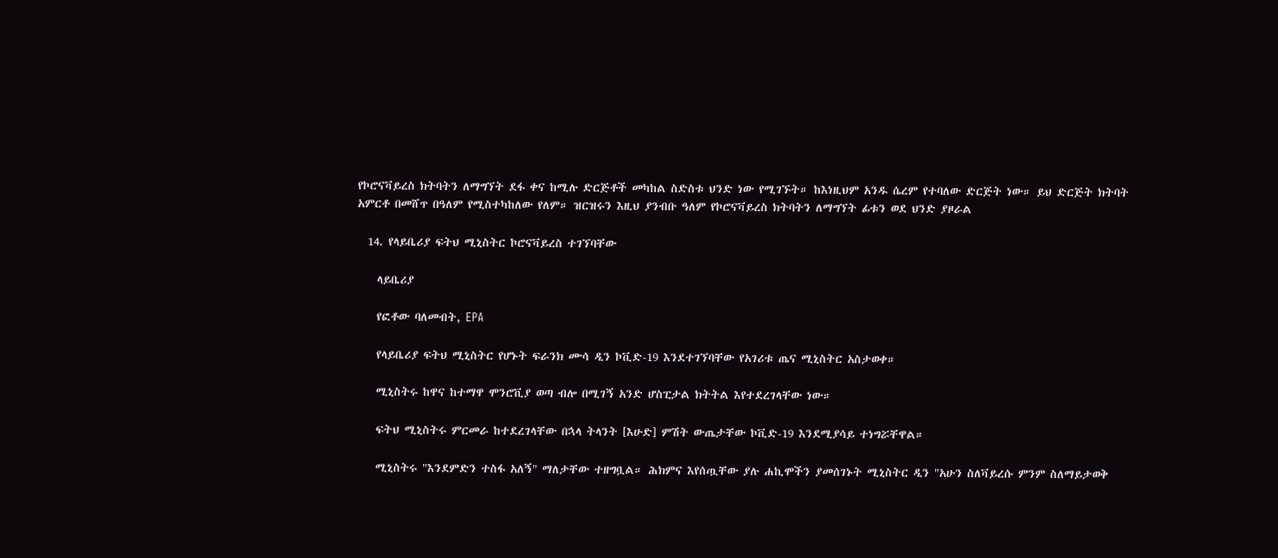የኮሮናቫይረስ ክትባትን ለማግኘት ደፋ ቀና ከሚሉ ድርጅቶች መካከል ስድስቱ ህንድ ነው የሚገኙት። ከእነዚህም አንዱ ሴረም የተባለው ድርጅት ነው። ይህ ድርጅት ክትባት አምርቶ በመሸጥ በዓለም የሚስተካከለው የለም። ዝርዝሩን እዚህ ያንብቡ ዓለም የኮሮናቫይረስ ክትባትን ለማግኘት ፊቱን ወደ ህንድ ያዞራል

  14. የላይቤሪያ ፍትህ ሚኒስትር ኮሮናቫይረስ ተገኘባቸው

    ላይቤሪያ

    የፎቶው ባለመብት, EPA

    የላይቤሪያ ፍትህ ሚኒስትር የሆኑት ፍራንክ ሙሳ ዲን ኮቪድ-19 እንደተገኘባቸው የአገሪቱ ጤና ሚኒስትር አስታወቀ።

    ሚኒስትሩ ከዋና ከተማዋ ሞንሮቪያ ወጣ ብሎ በሚገኝ አንድ ሆስፒታል ክትትል እየተደረገላቸው ነው።

    ፍትህ ሚኒስትሩ ምርመራ ከተደረገላቸው በኋላ ትላንት [እሁድ] ምሽት ውጤታቸው ኮቪድ-19 እንደሚያሳይ ተነግሯቸዋል።

    ሚኒስትሩ "እንደምድን ተስፋ አለኝ" ማለታቸው ተዘግቧል። ሕክምና እየሰጧቸው ያሉ ሐኪሞችን ያመሰገኑት ሚኒስትር ዲን "አሁን ስለቫይረሱ ምንም ስለማይታወቅ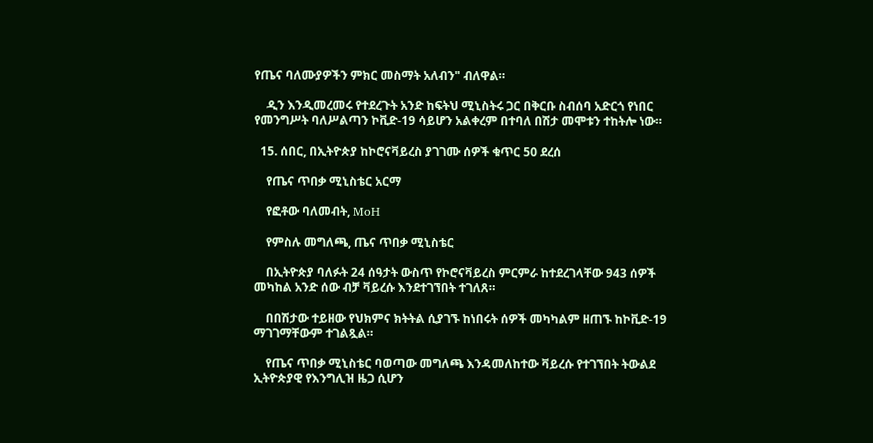የጤና ባለሙያዎችን ምክር መስማት አለብን" ብለዋል።

    ዲን እንዲመረመሩ የተደረጉት አንድ ከፍትህ ሚኒስትሩ ጋር በቅርቡ ስብሰባ አድርጎ የነበር የመንግሥት ባለሥልጣን ኮቪድ-19 ሳይሆን አልቀረም በተባለ በሽታ መሞቱን ተከትሎ ነው።

  15. ሰበር, በኢትዮጵያ ከኮሮናቫይረስ ያገገሙ ሰዎች ቁጥር 50 ደረሰ

    የጤና ጥበቃ ሚኒስቴር አርማ

    የፎቶው ባለመብት, MoH

    የምስሉ መግለጫ, ጤና ጥበቃ ሚኒስቴር

    በኢትዮጵያ ባለፉት 24 ሰዓታት ውስጥ የኮሮናቫይረስ ምርምራ ከተደረገላቸው 943 ሰዎች መካከል አንድ ሰው ብቻ ቫይረሱ እንደተገኘበት ተገለጸ።

    በበሽታው ተይዘው የህክምና ክትትል ሲያገኙ ከነበሩት ሰዎች መካካልም ዘጠኙ ከኮቪድ-19 ማገገማቸውም ተገልጿል።

    የጤና ጥበቃ ሚኒስቴር ባወጣው መግለጫ እንዳመለከተው ቫይረሱ የተገኘበት ትውልደ ኢትዮጵያዊ የእንግሊዝ ዜጋ ሲሆን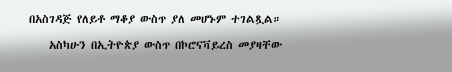በአስገዳጅ የለይቶ ማቆያ ውስጥ ያለ መሆኑም ተገልጿል።

    አስካሁን በኢትዮጵያ ውስጥ በኮሮናቫይረስ መያዛቸው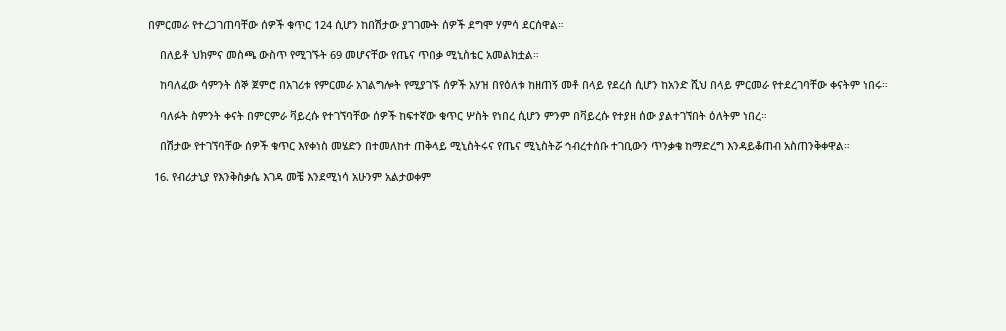በምርመራ የተረጋገጠባቸው ሰዎች ቁጥር 124 ሲሆን ከበሽታው ያገገሙት ሰዎች ደግሞ ሃምሳ ደርሰዋል።

    በለይቶ ህክምና መስጫ ውስጥ የሚገኙት 69 መሆናቸው የጤና ጥበቃ ሚኒስቴር አመልክቷል።

    ከባለፈው ሳምንት ሰኞ ጀምሮ በአገሪቱ የምርመራ አገልግሎት የሚያገኙ ሰዎች አሃዝ በየዕለቱ ከዘጠኝ መቶ በላይ የደረሰ ሲሆን ከአንድ ሺህ በላይ ምርመራ የተደረገባቸው ቀናትም ነበሩ።

    ባለፉት ስምንት ቀናት በምርምራ ቫይረሱ የተገኘባቸው ሰዎች ከፍተኛው ቁጥር ሦስት የነበረ ሲሆን ምንም በቫይረሱ የተያዘ ሰው ያልተገኘበት ዕለትም ነበረ።

    በሽታው የተገኘባቸው ሰዎች ቁጥር እየቀነስ መሄድን በተመለከተ ጠቅላይ ሚኒስትሩና የጤና ሚኒስትሯ ኅብረተሰቡ ተገቢውን ጥንቃቄ ከማድረግ እንዳይቆጠብ አስጠንቅቀዋል።

  16. የብሪታኒያ የእንቅስቃሴ እገዳ መቼ እንደሚነሳ አሁንም አልታወቀም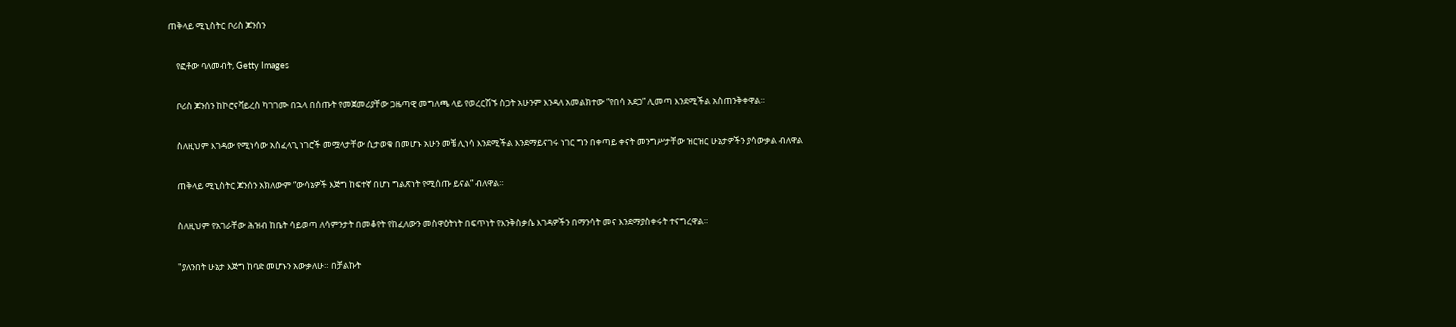ጠቅላይ ሚኒስትር ቦሪስ ጆንሰን

    የፎቶው ባለመብት, Getty Images

    ቦሪስ ጆንሰን ከኮሮናቫይረስ ካገገሙ በኋላ በሰጡት የመጀመሪያቸው ጋዜጣዊ መግለጫ ላይ የወረርሽኙ ስጋት አሁንም እንዳለ አመልክተው “የበሳ አደጋ” ሊመጣ እንደሚችል አስጠንቅቀዋል።

    ስለዚህም እገዳው የሚነሳው አስፈላጊ ነገሮች መሟላታቸው ሲታወቁ በመሆኑ አሁን መቼ ሊነሳ እንደሚችል እንደማይናገሩ ነገር ግን በቀጣይ ቀናት መንግሥታቸው ዝርዝር ሁኔታዎችን ያሳውቃል ብለዋል

    ጠቅላይ ሚኒስትር ጆንሰን አክለውም “ውሳኔዎች እጅግ ከፍተኛ በሆነ ግልጽነት የሚሰጡ ይናል” ብለዋል።

    ስለዚህም የአገራቸው ሕዝብ ከቤት ሳይወጣ ለሳምንታት በመቆየት የከፈለውን መስዋዕትነት በፍጥነት የእንቅስቃሴ እገዳዎችን በማንሳት መና እንደማያስቀሩት ተናግረዋል።

    "ያለንበት ሁኔታ እጅግ ከባድ መሆኑን አውቃለሁ። በቻልኩት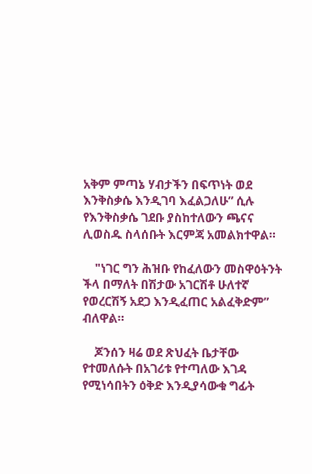አቅም ምጣኔ ሃብታችን በፍጥነት ወደ እንቅስቃሴ እንዲገባ እፈልጋለሁ” ሲሉ የእንቅስቃሴ ገደቡ ያስከተለውን ጫናና ሊወስዱ ስላሰቡት እርምጃ አመልክተዋል።

    "ነገር ግን ሕዝቡ የከፈለውን መስዋዕትንት ችላ በማለት በሽታው አገርሽቶ ሁለተኛ የወረርሽኝ አደጋ እንዲፈጠር አልፈቅድም” ብለዋል።

    ጆንሰን ዛሬ ወደ ጽህፈት ቤታቸው የተመለሱት በአገሪቱ የተጣለው እገዳ የሚነሳበትን ዕቅድ እንዲያሳውቁ ግፊት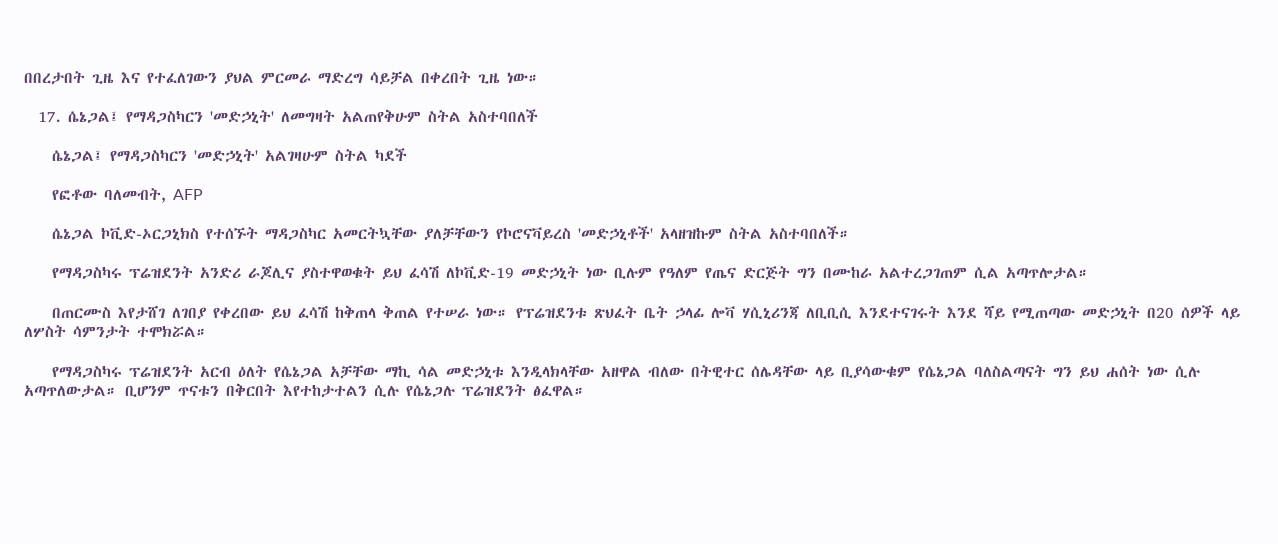በበረታበት ጊዜ እና የተፈለገውን ያህል ምርመራ ማድረግ ሳይቻል በቀረበት ጊዜ ነው።

  17. ሴኔጋል፤ የማዳጋስካርን 'መድኃኒት' ለመግዛት አልጠየቅሁም ስትል አስተባበለች

    ሴኔጋል፤ የማዳጋስካርን 'መድኃኒት' አልገዛሁም ስትል ካደች

    የፎቶው ባለመብት, AFP

    ሴኔጋል ኮቪድ-ኦርጋኒክስ የተሰኙት ማዳጋስካር አመርትኳቸው ያለቻቸውን የኮሮናቫይረስ 'መድኃኒቶች' አላዘዝኩም ስትል አስተባበለች።

    የማዳጋስካሩ ፕሬዝደንት አንድሪ ራጆሊና ያስተዋወቁት ይህ ፈሳሽ ለኮቪድ-19 መድኃኒት ነው ቢሉም የዓለም የጤና ድርጅት ግን በሙከራ አልተረጋገጠም ሲል አጣጥሎታል።

    በጠርሙስ እየታሸገ ለገበያ የቀረበው ይህ ፈሳሽ ከቅጠላ ቅጠል የተሠራ ነው። የፕሬዝደንቱ ጽህፈት ቤት ኃላፊ ሎቫ ሃሲኒሪንጃ ለቢቢሲ እንደተናገሩት እንደ ሻይ የሚጠጣው መድኃኒት በ20 ሰዎች ላይ ለሦስት ሳምንታት ተሞክሯል።

    የማዳጋስካሩ ፕሬዝደንት አርብ ዕለት የሴኔጋል አቻቸው ማኪ ሳል መድኃኒቱ እንዲላክላቸው አዘዋል ብለው በትዊተር ሰሌዳቸው ላይ ቢያሳውቁም የሴኔጋል ባለስልጣናት ግን ይህ ሐሰት ነው ሲሉ አጣጥለውታል። ቢሆንም ጥናቱን በቅርበት እየተከታተልን ሲሉ የሴኔጋሉ ፕሬዝደንት ፅፈዋል።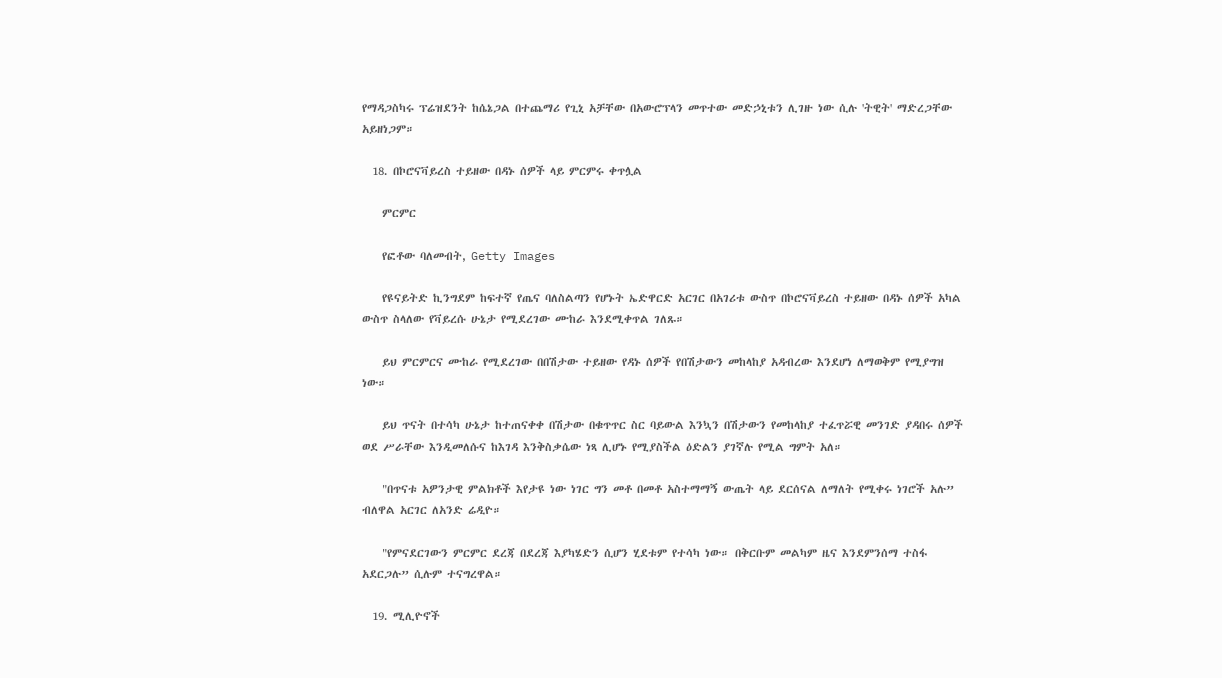የማዳጋስካሩ ፕሬዝደንት ከሴኔጋል በተጨማሪ የጊኒ አቻቸው በአውሮፕላን መጥተው መድኃኒቱን ሊገዙ ነው ሲሉ 'ትዊት' ማድረጋቸው አይዘነጋም።

  18. በኮሮናቫይረስ ተይዘው በዳኑ ሰዎች ላይ ምርምሩ ቀጥሏል

    ምርምር

    የፎቶው ባለመብት, Getty Images

    የዩናይትድ ኪንግደም ከፍተኛ የጤና ባለስልጣን የሆኑት ኤድዋርድ አርገር በአገሪቱ ውስጥ በኮሮናቫይረስ ተይዘው በዳኑ ሰዎች አካል ውስጥ ስላለው የቫይረሱ ሁኔታ የሚደረገው ሙከራ እንደሚቀጥል ገለጹ።

    ይህ ምርምርና ሙከራ የሚደረገው በበሽታው ተይዘው የዳኑ ሰዎች የበሽታውን መከላከያ አዳብረው እንደሆነ ለማወቅም የሚያግዝ ነው።

    ይህ ጥናት በተሳካ ሁኔታ ከተጠናቀቀ በሽታው በቁጥጥር ስር ባይውል እንኳን በሽታውን የመከላከያ ተፈጥሯዊ መንገድ ያዳበሩ ሰዎች ወደ ሥራቸው እንዲመለሱና ከእገዳ እንቅስቃሴው ነጻ ሊሆኑ የሚያስችል ዕድልን ያገኛሉ የሚል ግምት አለ።

    "በጥናቱ አዎንታዊ ምልክቶች እየታዩ ነው ነገር ግን መቶ በመቶ አስተማማኝ ውጤት ላይ ደርሰናል ለማለት የሚቀሩ ነገሮች አሉ” ብለዋል አርገር ለአንድ ሬዲዮ።

    "የምናደርገውን ምርምር ደረጃ በደረጃ እያካሄድን ሲሆን ሂደቱም የተሳካ ነው። በቅርቡም መልካም ዜና እንደምንሰማ ተስፋ አደርጋሉ” ሲሉም ተናግረዋል።

  19. ሚሊዮኖች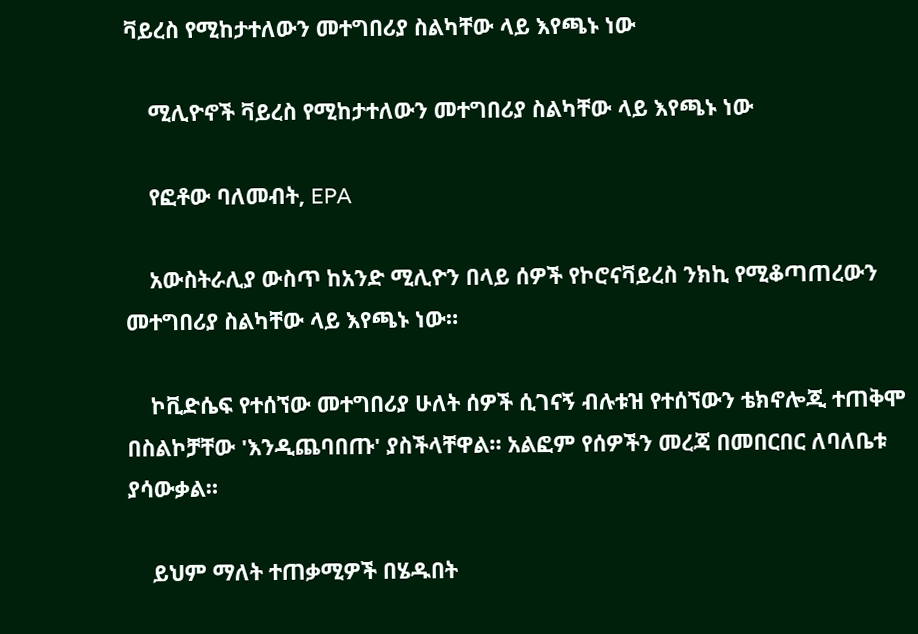ቫይረስ የሚከታተለውን መተግበሪያ ስልካቸው ላይ እየጫኑ ነው

    ሚሊዮኖች ቫይረስ የሚከታተለውን መተግበሪያ ስልካቸው ላይ እየጫኑ ነው

    የፎቶው ባለመብት, EPA

    አውስትራሊያ ውስጥ ከአንድ ሚሊዮን በላይ ሰዎች የኮሮናቫይረስ ንክኪ የሚቆጣጠረውን መተግበሪያ ስልካቸው ላይ እየጫኑ ነው።

    ኮቪድሴፍ የተሰኘው መተግበሪያ ሁለት ሰዎች ሲገናኝ ብሉቱዝ የተሰኘውን ቴክኖሎጂ ተጠቅሞ በስልኮቻቸው 'እንዲጨባበጡ' ያስችላቸዋል። አልፎም የሰዎችን መረጃ በመበርበር ለባለቤቱ ያሳውቃል።

    ይህም ማለት ተጠቃሚዎች በሄዱበት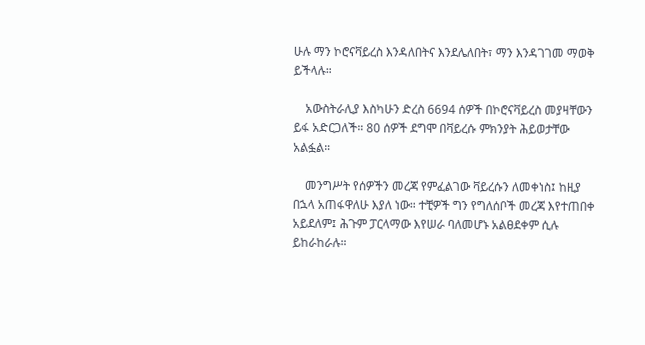ሁሉ ማን ኮሮናቫይረስ እንዳለበትና እንደሌለበት፣ ማን እንዳገገመ ማወቅ ይችላሉ።

    አውስትራሊያ እስካሁን ድረስ 6694 ሰዎች በኮሮናቫይረስ መያዛቸውን ይፋ አድርጋለች። 80 ሰዎች ደግሞ በቫይረሱ ምክንያት ሕይወታቸው አልፏል።

    መንግሥት የሰዎችን መረጃ የምፈልገው ቫይረሱን ለመቀነስ፤ ከዚያ በኋላ አጠፋዋለሁ እያለ ነው። ተቺዎች ግን የግለሰቦች መረጃ እየተጠበቀ አይደለም፤ ሕጉም ፓርላማው እየሠራ ባለመሆኑ አልፀደቀም ሲሉ ይከራከራሉ።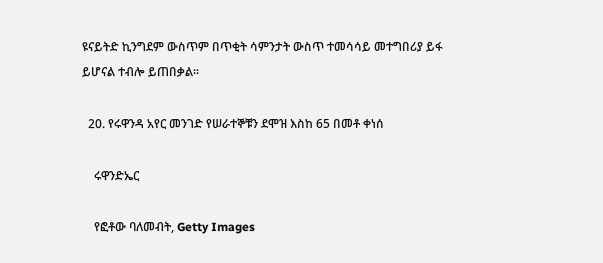ዩናይትድ ኪንግደም ውስጥም በጥቂት ሳምንታት ውስጥ ተመሳሳይ መተግበሪያ ይፋ ይሆናል ተብሎ ይጠበቃል።

  20. የሩዋንዳ አየር መንገድ የሠራተኞቹን ደሞዝ እስከ 65 በመቶ ቀነሰ

    ሩዋንድኤር

    የፎቶው ባለመብት, Getty Images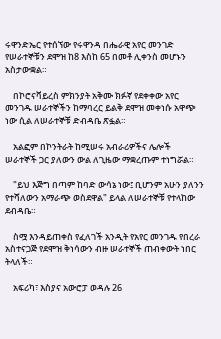ሩዋንድኤር የተሰኘው የሩዋንዳ በሔራዊ አየር መንገድ የሠራተኞቹን ደሞዝ ከ8 እስከ 65 በመቶ ሊቀንስ መሆኑን አስታውቋል።

    በኮሮናቫይረስ ምክንያት አቅሙ ክፉኛ የደቀቀው አየር መንገዱ ሠራተኞችን ከማባረር ይልቅ ደሞዝ መቀነሱ አዋጭ ነው ሲል ለሠራተኞቹ ድብዳቤ ጽፏል።

    አልፎም በኮንትራት ከሚሠሩ አብራሪዎችና ሌሎች ሠራተኞች ጋር ያለውን ውል ለጊዜው ማቋረጡም ተነግሯል።

    "ይህ እጅግ በጣም ከባድ ውሳኔ ነው፤ ቢሆንም አሁን ያለንን የተሻለውን አማራጭ ወስደዋል" ይላል ለሠራተኞቹ የተላከው ደብዳቤ።

    ስሟ እንዳይጠቀስ የፈለገች አንዲት የአየር መንገዱ የበረራ አስተናጋጅ የደሞዝ ቅነሳውን ብዙ ሠራተኞች ጠብቀውት ነበር ትላለች።

    አፍሪካ፣ እስያና አውሮፓ ወዳሉ 26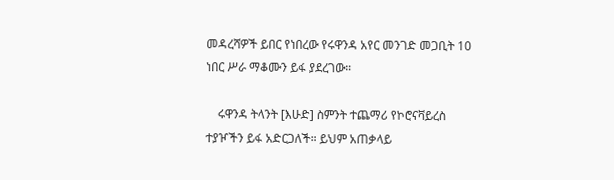መዳረሻዎች ይበር የነበረው የሩዋንዳ አየር መንገድ መጋቢት 10 ነበር ሥራ ማቆሙን ይፋ ያደረገው።

    ሩዋንዳ ትላንት [እሁድ] ስምንት ተጨማሪ የኮሮናቫይረስ ተያዦችን ይፋ አድርጋለች። ይህም አጠቃላይ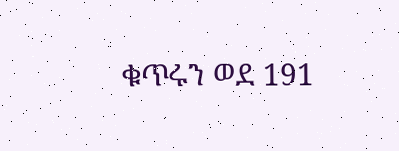ቁጥሩን ወደ 191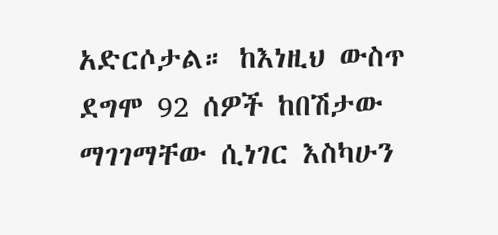አድርሶታል። ከእነዚህ ውስጥ ደግሞ 92 ሰዎች ከበሽታው ማገገማቸው ሲነገር እስካሁን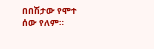በበሽታው የሞተ ሰው የለም።